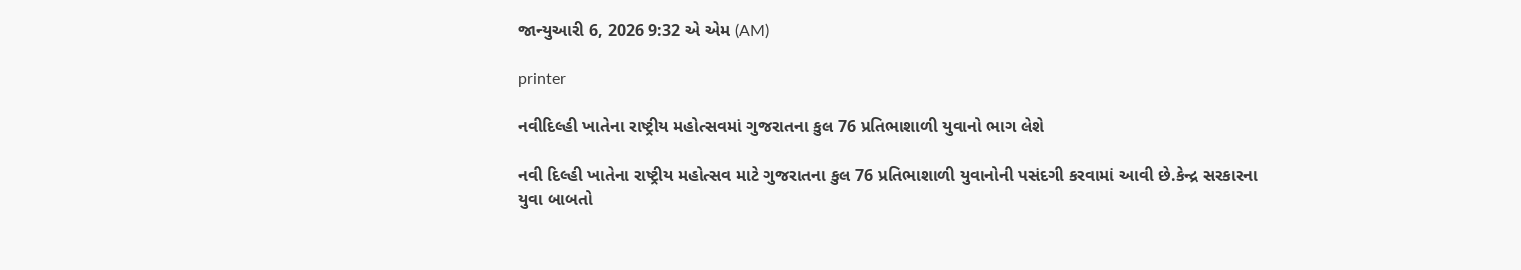જાન્યુઆરી 6, 2026 9:32 એ એમ (AM)

printer

નવીદિલ્હી ખાતેના રાષ્ટ્રીય મહોત્સવમાં ગુજરાતના કુલ 76 પ્રતિભાશાળી યુવાનો ભાગ લેશે

નવી દિલ્હી ખાતેના રાષ્ટ્રીય મહોત્સવ માટે ગુજરાતના કુલ 76 પ્રતિભાશાળી યુવાનોની પસંદગી કરવામાં આવી છે.કેન્દ્ર સરકારના યુવા બાબતો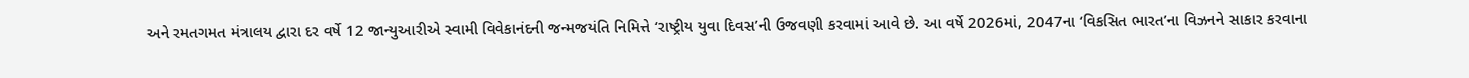અને રમતગમત મંત્રાલય દ્વારા દર વર્ષે 12 જાન્યુઆરીએ સ્વામી વિવેકાનંદની જન્મજયંતિ નિમિત્તે ‘રાષ્ટ્રીય યુવા દિવસ’ની ઉજવણી કરવામાં આવે છે. આ વર્ષે 2026માં, 2047ના ‘વિકસિત ભારત’ના વિઝનને સાકાર કરવાના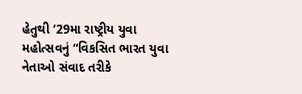હેતુથી ‘29મા રાષ્ટ્રીય યુવા મહોત્સવનું “વિકસિત ભારત યુવા નેતાઓ સંવાદ તરીકે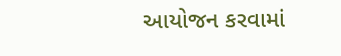આયોજન કરવામાં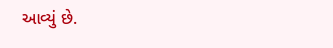આવ્યું છે.